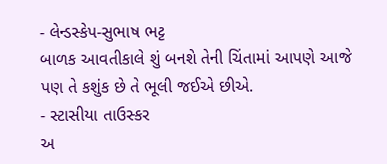- લેન્ડસ્કેપ-સુભાષ ભટ્ટ
બાળક આવતીકાલે શું બનશે તેની ચિંતામાં આપણે આજે પણ તે કશુંક છે તે ભૂલી જઈએ છીએ.
- સ્ટાસીયા તાઉસ્કર
અ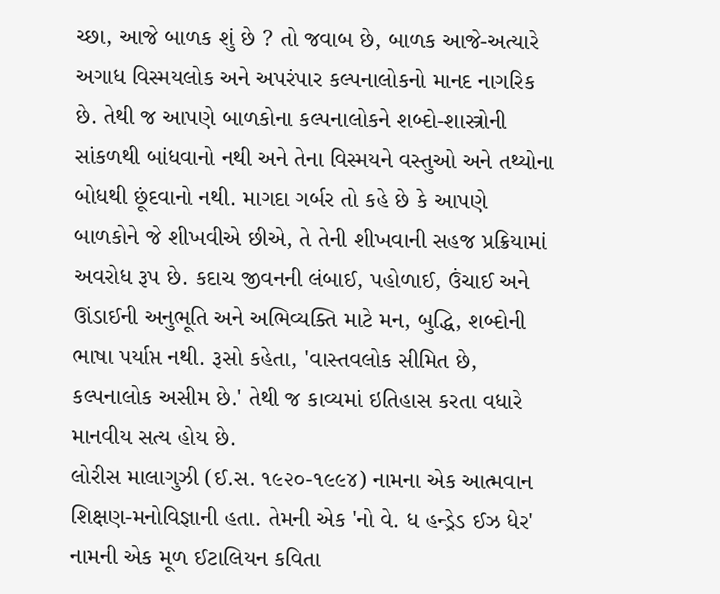ચ્છા, આજે બાળક શું છે ? તો જવાબ છે, બાળક આજે-અત્યારે અગાધ વિસ્મયલોક અને અપરંપાર કલ્પનાલોકનો માનદ નાગરિક છે. તેથી જ આપણે બાળકોના કલ્પનાલોકને શબ્દો-શાસ્ત્રોની સાંકળથી બાંધવાનો નથી અને તેના વિસ્મયને વસ્તુઓ અને તથ્યોના બોધથી છૂંદવાનો નથી. માગદા ગર્બર તો કહે છે કે આપણે બાળકોને જે શીખવીએ છીએ, તે તેની શીખવાની સહજ પ્રક્રિયામાં અવરોધ રૂપ છે. કદાચ જીવનની લંબાઈ, પહોળાઈ, ઉંચાઈ અને ઊંડાઈની અનુભૂતિ અને અભિવ્યક્તિ માટે મન, બુદ્ધિ, શબ્દોની ભાષા પર્યાપ્ત નથી. રૂસો કહેતા, 'વાસ્તવલોક સીમિત છે, કલ્પનાલોક અસીમ છે.' તેથી જ કાવ્યમાં ઇતિહાસ કરતા વધારે માનવીય સત્ય હોય છે.
લોરીસ માલાગુઝી (ઈ.સ. ૧૯૨૦-૧૯૯૪) નામના એક આત્મવાન શિક્ષણ-મનોવિજ્ઞાની હતા. તેમની એક 'નો વે. ધ હન્ડ્રેડ ઈઝ ધેર' નામની એક મૂળ ઈટાલિયન કવિતા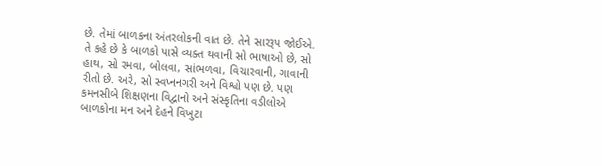છે. તેમાં બાળકના અંતરલોકની વાત છે. તેને સારરૂપ જોઈએ. તે કહે છે કે બાળકો પાસે વ્યક્ત થવાની સો ભાષાઓ છે, સો હાથ, સો રમવા, બોલવા, સાંભળવા, વિચારવાની, ગાવાની રીતો છે. અરે, સો સ્વપ્નનગરી અને વિશ્વો પણ છે. પણ કમનસીબે શિક્ષણના વિદ્વાનો અને સંસ્કૃતિના વડીલોએ બાળકોના મન અને દેહને વિખુટા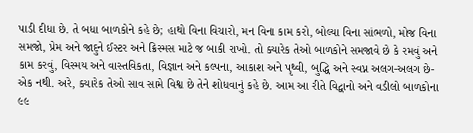પાડી દીધા છે. તે બધા બાળકોને કહે છે; હાથો વિના વિચારો, મન વિના કામ કરો, બોલ્યા વિના સાંભળો, મોજ વિના સમજો, પ્રેમ અને જાદુને ઈસ્ટર અને ક્રિસ્મસ માટે જ બાકી રાખો. તો ક્યારેક તેઓ બાળકોને સમજાવે છે કે રમવું અને કામ કરવું, વિસ્મય અને વાસ્તવિકતા, વિજ્ઞાન અને કલ્પના, આકાશ અને પૃથ્વી, બુદ્ધિ અને સ્વપ્ન અલગ-અલગ છે- એક નથી. અરે, ક્યારેક તેઓ સાવ સામે વિશ્વ છે તેને શોધવાનું કહે છે. આમ આ રીતે વિદ્વાનો અને વડીલો બાળકોના ૯૯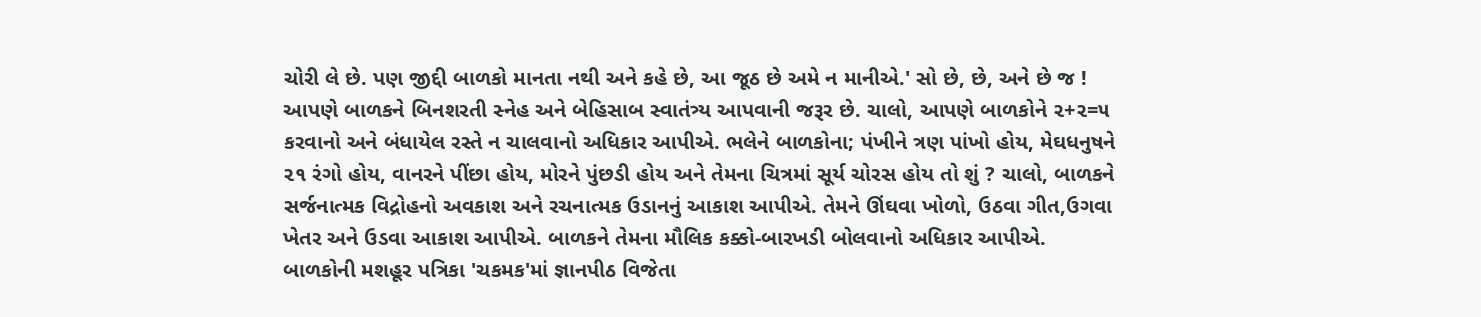ચોરી લે છે. પણ જીદ્દી બાળકો માનતા નથી અને કહે છે, આ જૂઠ છે અમે ન માનીએ.' સો છે, છે, અને છે જ !
આપણે બાળકને બિનશરતી સ્નેહ અને બેહિસાબ સ્વાતંત્ર્ય આપવાની જરૂર છે. ચાલો, આપણે બાળકોને ૨+૨=૫ કરવાનો અને બંધાયેલ રસ્તે ન ચાલવાનો અધિકાર આપીએ. ભલેને બાળકોના; પંખીને ત્રણ પાંખો હોય, મેઘધનુષને ૨૧ રંગો હોય, વાનરને પીંછા હોય, મોરને પુંછડી હોય અને તેમના ચિત્રમાં સૂર્ય ચોરસ હોય તો શું ? ચાલો, બાળકને સર્જનાત્મક વિદ્રોહનો અવકાશ અને રચનાત્મક ઉડાનનું આકાશ આપીએ. તેમને ઊંઘવા ખોળો, ઉઠવા ગીત,ઉગવા ખેતર અને ઉડવા આકાશ આપીએ. બાળકને તેમના મૌલિક કક્કો-બારખડી બોલવાનો અધિકાર આપીએ.
બાળકોની મશહૂર પત્રિકા 'ચકમક'માં જ્ઞાનપીઠ વિજેતા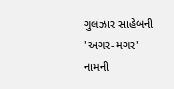ગુલઝાર સાહેબની 'અગર-મગર' નામની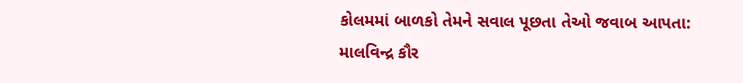કોલમમાં બાળકો તેમને સવાલ પૂછતા તેઓ જવાબ આપતા:
માલવિન્દ્ર કૌર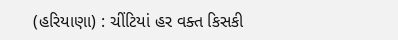(હરિયાણા) : ચીંટિયાં હર વક્ત કિસકી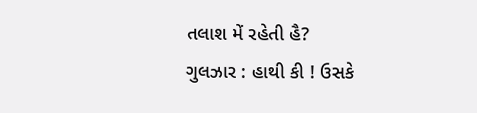તલાશ મેં રહેતી હૈ?
ગુલઝાર : હાથી કી ! ઉસકે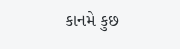કાનમે કુછ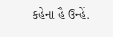કહેના હૈ ઉન્હેં.